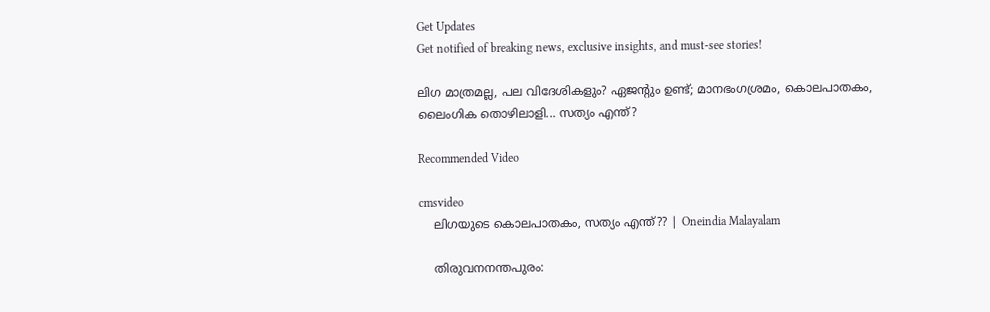Get Updates
Get notified of breaking news, exclusive insights, and must-see stories!

ലിഗ മാത്രമല്ല, പല വിദേശികളും? ഏജന്റും ഉണ്ട്; മാനഭംഗശ്രമം, കൊലപാതകം, ലൈംഗിക തൊഴിലാളി... സത്യം എന്ത്?

Recommended Video

cmsvideo
    ലിഗയുടെ കൊലപാതകം, സത്യം എന്ത്?? | Oneindia Malayalam

    തിരുവനനന്തപുരം: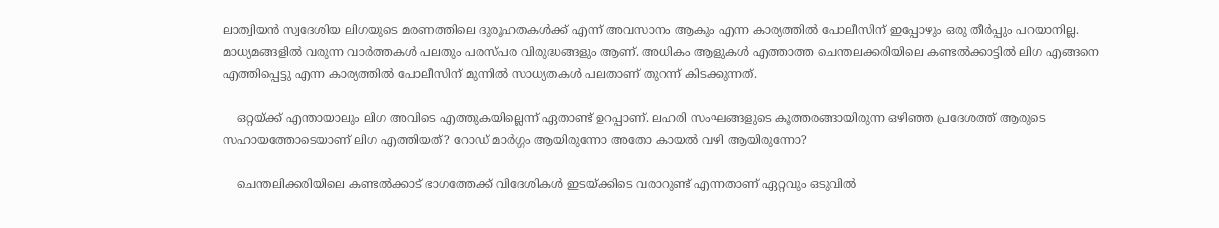ലാത്വിയന്‍ സ്വദേശിയ ലിഗയുടെ മരണത്തിലെ ദുരൂഹതകള്‍ക്ക് എന്ന് അവസാനം ആകും എന്ന കാര്യത്തില്‍ പോലീസിന് ഇപ്പോഴും ഒരു തീര്‍പ്പും പറയാനില്ല. മാധ്യമങ്ങളില്‍ വരുന്ന വാര്‍ത്തകള്‍ പലതും പരസ്പര വിരുദ്ധങ്ങളും ആണ്. അധികം ആളുകള്‍ എത്താത്ത ചെന്തലക്കരിയിലെ കണ്ടല്‍ക്കാട്ടില്‍ ലിഗ എങ്ങനെ എത്തിപ്പെട്ടു എന്ന കാര്യത്തില്‍ പോലീസിന് മുന്നില്‍ സാധ്യതകള്‍ പലതാണ് തുറന്ന് കിടക്കുന്നത്.

    ഒറ്റയ്ക്ക് എന്തായാലും ലിഗ അവിടെ എത്തുകയില്ലെന്ന് ഏതാണ്ട് ഉറപ്പാണ്. ലഹരി സംഘങ്ങളുടെ കൂത്തരങ്ങായിരുന്ന ഒഴിഞ്ഞ പ്രദേശത്ത് ആരുടെ സഹായത്തോടെയാണ് ലിഗ എത്തിയത്? റോഡ് മാര്‍ഗ്ഗം ആയിരുന്നോ അതോ കായല്‍ വഴി ആയിരുന്നോ?

    ചെന്തലിക്കരിയിലെ കണ്ടല്‍ക്കാട് ഭാഗത്തേക്ക് വിദേശികള്‍ ഇടയ്ക്കിടെ വരാറുണ്ട് എന്നതാണ് ഏറ്റവും ഒടുവില്‍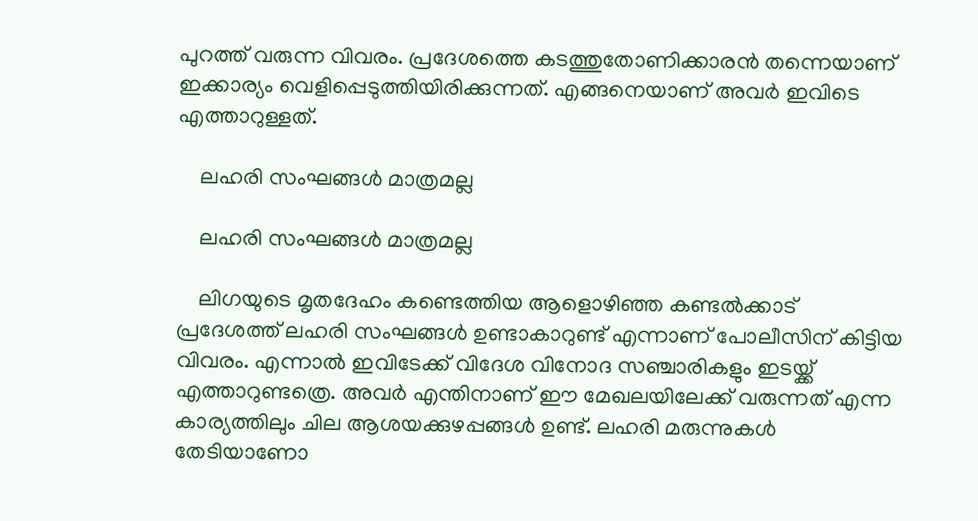പുറത്ത് വരുന്ന വിവരം. പ്രദേശത്തെ കടത്തുതോണിക്കാരന്‍ തന്നെയാണ് ഇക്കാര്യം വെളിപ്പെടുത്തിയിരിക്കുന്നത്. എങ്ങനെയാണ് അവര്‍ ഇവിടെ എത്താറുള്ളത്.

    ലഹരി സംഘങ്ങള്‍ മാത്രമല്ല

    ലഹരി സംഘങ്ങള്‍ മാത്രമല്ല

    ലിഗയുടെ മൃതദേഹം കണ്ടെത്തിയ ആളൊഴിഞ്ഞ കണ്ടല്‍ക്കാട് പ്രദേശത്ത് ലഹരി സംഘങ്ങള്‍ ഉണ്ടാകാറുണ്ട് എന്നാണ് പോലീസിന് കിട്ടിയ വിവരം. എന്നാല്‍ ഇവിടേക്ക് വിദേശ വിനോദ സഞ്ചാരികളും ഇടയ്ക്ക് എത്താറുണ്ടത്രെ. അവര്‍ എന്തിനാണ് ഈ മേഖലയിലേക്ക് വരുന്നത് എന്ന കാര്യത്തിലും ചില ആശയക്കുഴപ്പങ്ങള്‍ ഉണ്ട്. ലഹരി മരുന്നുകള്‍ തേടിയാണോ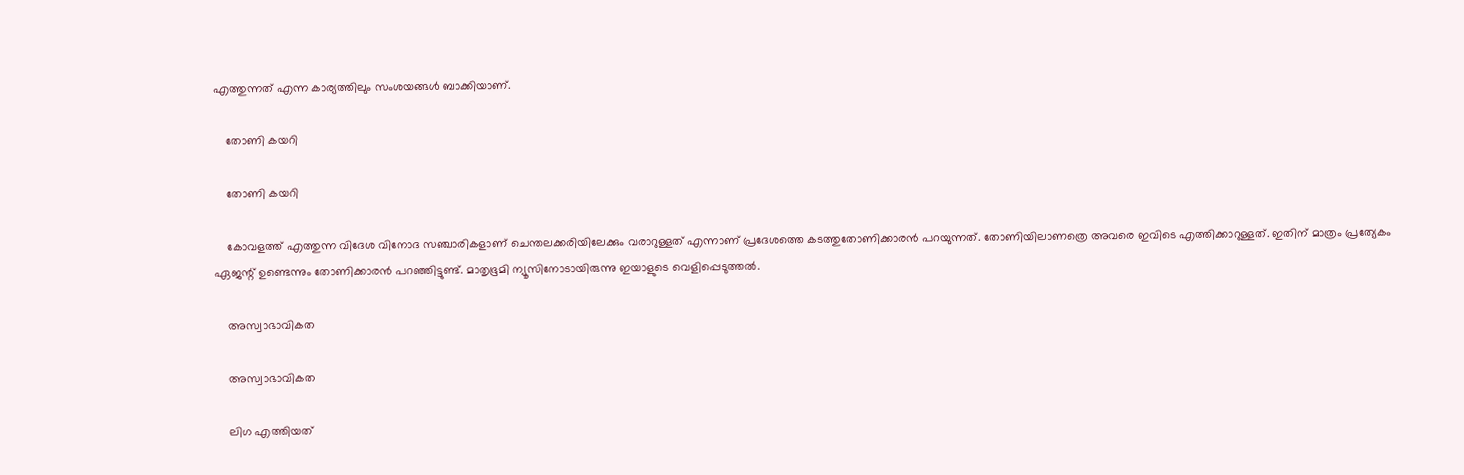എത്തുന്നത് എന്ന കാര്യത്തിലും സംശയങ്ങള്‍ ബാക്കിയാണ്.

    തോണി കയറി

    തോണി കയറി

    കോവളത്ത് എത്തുന്ന വിദേശ വിനോദ സഞ്ചാരികളാണ് ചെന്തലക്കരിയിലേക്കും വരാറുള്ളത് എന്നാണ് പ്രദേശത്തെ കടത്തുതോണിക്കാരന്‍ പറയുന്നത്. തോണിയിലാണത്രെ അവരെ ഇവിടെ എത്തിക്കാറുള്ളത്. ഇതിന് മാത്രം പ്രത്യേകം ഏജന്റ് ഉണ്ടെന്നും തോണിക്കാരന്‍ പറഞ്ഞിട്ടുണ്ട്. മാതൃഭൂമി ന്യൂസിനോടായിരുന്നു ഇയാളുടെ വെളിപ്പെടുത്തല്‍.

    അസ്വാഭാവികത

    അസ്വാഭാവികത

    ലിഗ എത്തിയത്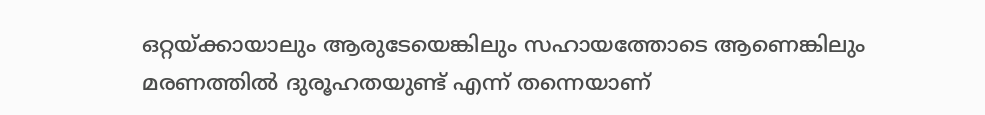ഒറ്റയ്ക്കായാലും ആരുടേയെങ്കിലും സഹായത്തോടെ ആണെങ്കിലും മരണത്തില്‍ ദുരൂഹതയുണ്ട് എന്ന് തന്നെയാണ്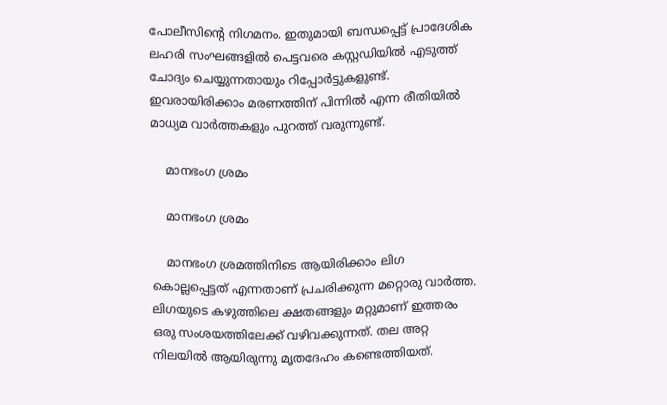പോലീസിന്റെ നിഗമനം. ഇതുമായി ബന്ധപ്പെട്ട് പ്രാദേശിക ലഹരി സംഘങ്ങളില്‍ പെട്ടവരെ കസ്റ്റഡിയില്‍ എടുത്ത് ചോദ്യം ചെയ്യുന്നതായും റിപ്പോര്‍ട്ടുകളുണ്ട്. ഇവരായിരിക്കാം മരണത്തിന് പിന്നില്‍ എന്ന രീതിയില്‍ മാധ്യമ വാര്‍ത്തകളും പുറത്ത് വരുന്നുണ്ട്.

    മാനഭംഗ ശ്രമം

    മാനഭംഗ ശ്രമം

    മാനഭംഗ ശ്രമത്തിനിടെ ആയിരിക്കാം ലിഗ കൊല്ലപ്പെട്ടത് എന്നതാണ് പ്രചരിക്കുന്ന മറ്റൊരു വാര്‍ത്ത. ലിഗയുടെ കഴുത്തിലെ ക്ഷതങ്ങളും മറ്റുമാണ് ഇത്തരം ഒരു സംശയത്തിലേക്ക് വഴിവക്കുന്നത്. തല അറ്റ നിലയില്‍ ആയിരുന്നു മൃതദേഹം കണ്ടെത്തിയത്.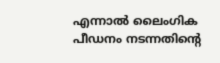എന്നാല്‍ ലൈംഗിക പീഡനം നടന്നതിന്റെ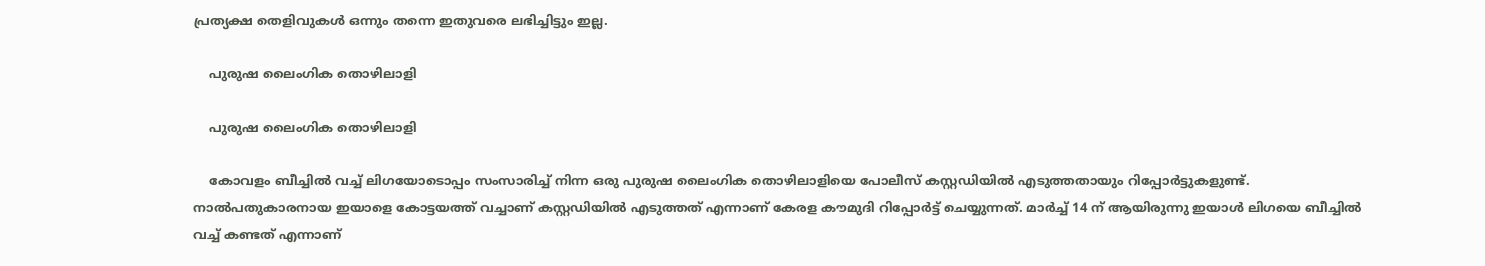പ്രത്യക്ഷ തെളിവുകള്‍ ഒന്നും തന്നെ ഇതുവരെ ലഭിച്ചിട്ടും ഇല്ല.

    പുരുഷ ലൈംഗിക തൊഴിലാളി

    പുരുഷ ലൈംഗിക തൊഴിലാളി

    കോവളം ബീച്ചില്‍ വച്ച് ലിഗയോടൊപ്പം സംസാരിച്ച് നിന്ന ഒരു പുരുഷ ലൈംഗിക തൊഴിലാളിയെ പോലീസ് കസ്റ്റഡിയില്‍ എടുത്തതായും റിപ്പോര്‍ട്ടുകളുണ്ട്. നാല്‍പതുകാരനായ ഇയാളെ കോട്ടയത്ത് വച്ചാണ് കസ്റ്റഡിയില്‍ എടുത്തത് എന്നാണ് കേരള കൗമുദി റിപ്പോര്‍ട്ട് ചെയ്യുന്നത്. മാര്‍ച്ച് 14 ന് ആയിരുന്നു ഇയാള്‍ ലിഗയെ ബീച്ചില്‍ വച്ച് കണ്ടത് എന്നാണ്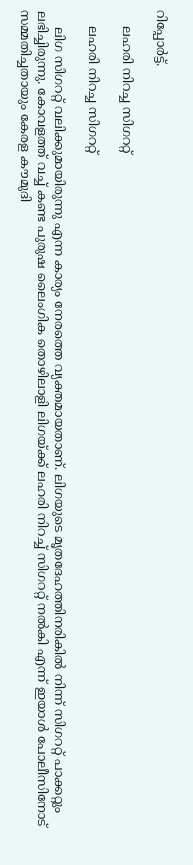റിപ്പോര്‍ട്ട്.

    ലഹരി നിറച്ച സിഗററ്റ്

    ലഹരി നിറച്ച സിഗററ്റ്

    ലിഗ സിഗററ്റ് വലിക്കുമായിരുന്നു എന്ന കാര്യം നേരത്തെ വ്യക്തമായതാണ്. ലിഗയുടെ മൃതദേഹത്തിനരികില്‍ നിന്ന് സിഗററ്റ് പാക്കറ്റും ലഭിച്ചിരുന്നു. കോവളത്ത് വച്ച് കണ്ട പുരുഷ ലൈംഗിക തൊഴിലാളി ലിഗയ്ക്ക് ലഹരി നിറച്ച് സിഗററ്റ് നല്‍കി എന്ന് ഇയാള്‍ പോലീസിനോട് സമ്മതിച്ചതായും കേരള കൗമുദി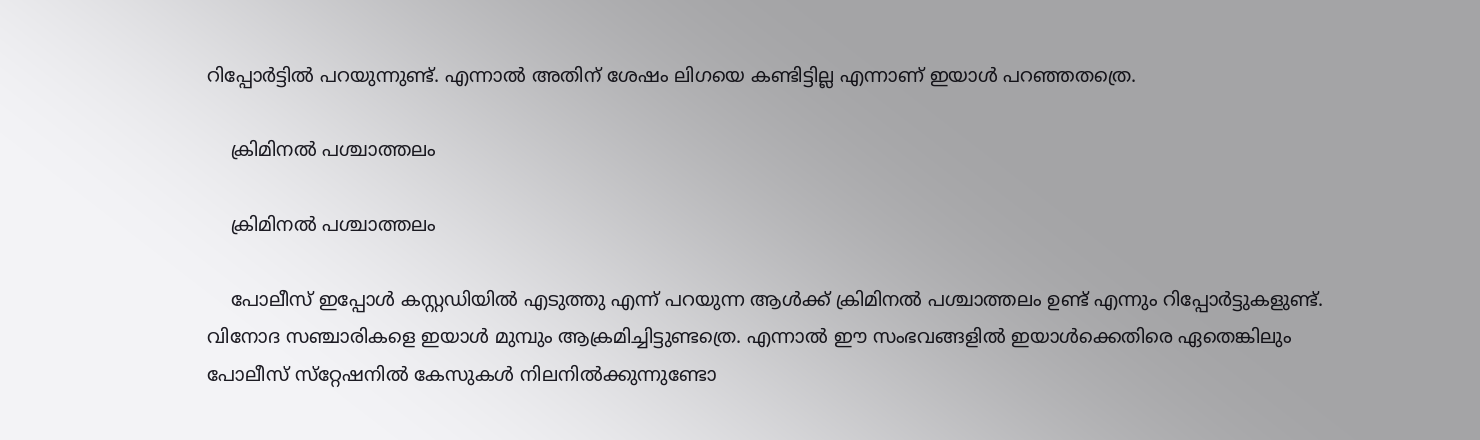റിപ്പോര്‍ട്ടില്‍ പറയുന്നുണ്ട്. എന്നാല്‍ അതിന് ശേഷം ലിഗയെ കണ്ടിട്ടില്ല എന്നാണ് ഇയാള്‍ പറഞ്ഞതത്രെ.

    ക്രിമിനല്‍ പശ്ചാത്തലം

    ക്രിമിനല്‍ പശ്ചാത്തലം

    പോലീസ് ഇപ്പോള്‍ കസ്റ്റഡിയില്‍ എടുത്തു എന്ന് പറയുന്ന ആള്‍ക്ക് ക്രിമിനല്‍ പശ്ചാത്തലം ഉണ്ട് എന്നും റിപ്പോര്‍ട്ടുകളുണ്ട്. വിനോദ സഞ്ചാരികളെ ഇയാള്‍ മുമ്പും ആക്രമിച്ചിട്ടുണ്ടത്രെ. എന്നാല്‍ ഈ സംഭവങ്ങളില്‍ ഇയാള്‍ക്കെതിരെ ഏതെങ്കിലും പോലീസ് സ്‌റ്റേഷനില്‍ കേസുകള്‍ നിലനില്‍ക്കുന്നുണ്ടോ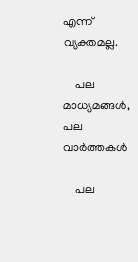എന്ന് വ്യക്തമല്ല.

    പല മാധ്യമങ്ങള്‍, പല വാര്‍ത്തകള്‍

    പല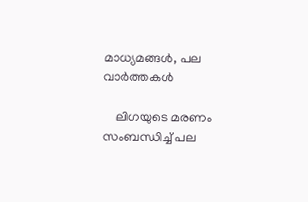മാധ്യമങ്ങള്‍, പല വാര്‍ത്തകള്‍

    ലിഗയുടെ മരണം സംബന്ധിച്ച് പല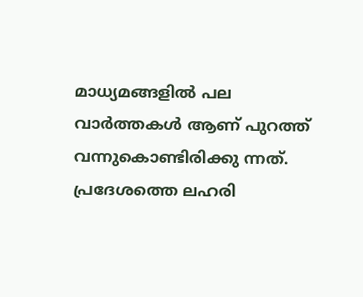മാധ്യമങ്ങളില്‍ പല വാര്‍ത്തകള്‍ ആണ് പുറത്ത് വന്നുകൊണ്ടിരിക്കു ന്നത്. പ്രദേശത്തെ ലഹരി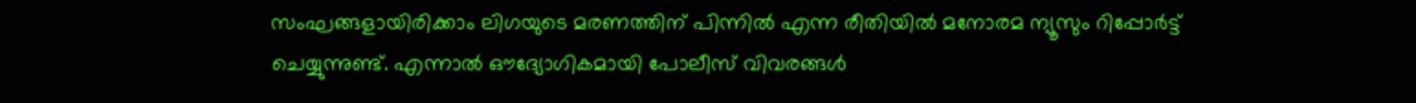സംഘങ്ങളായിരിക്കാം ലിഗയുടെ മരണത്തിന് പിന്നില്‍ എന്ന രീതിയില്‍ മനോരമ ന്യൂസും റിപ്പോര്‍ട്ട് ചെയ്യുന്നുണ്ട്. എന്നാല്‍ ഔദ്യോഗികമായി പോലീസ് വിവരങ്ങള്‍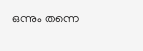ഒന്നും തന്നെ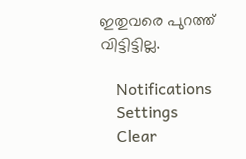ഇതുവരെ പുറത്ത് വിട്ടിട്ടില്ല.

    Notifications
    Settings
    Clear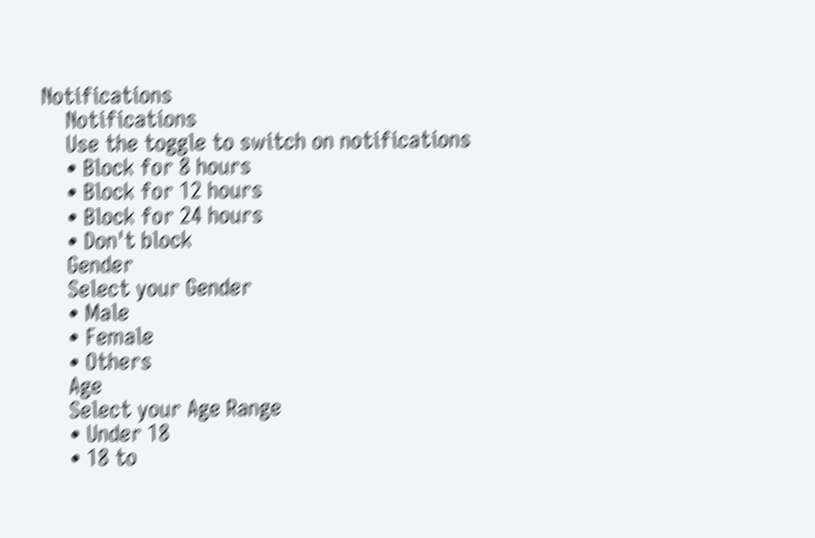Notifications
    Notifications
    Use the toggle to switch on notifications
    • Block for 8 hours
    • Block for 12 hours
    • Block for 24 hours
    • Don't block
    Gender
    Select your Gender
    • Male
    • Female
    • Others
    Age
    Select your Age Range
    • Under 18
    • 18 to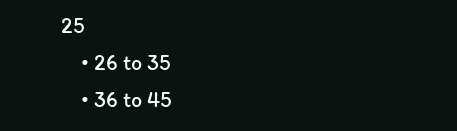25
    • 26 to 35
    • 36 to 45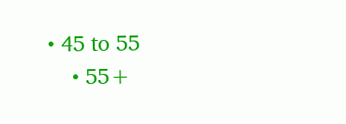• 45 to 55
    • 55+